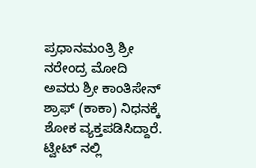ಪ್ರಧಾನಮಂತ್ರಿ ಶ್ರೀ ನರೇಂದ್ರ ಮೋದಿ ಅವರು ಶ್ರೀ ಕಾಂತಿಸೇನ್ ಶ್ರಾಫ್ (ಕಾಕಾ) ನಿಧನಕ್ಕೆ ಶೋಕ ವ್ಯಕ್ತಪಡಿಸಿದ್ದಾರೆ.
ಟ್ವೀಟ್ ನಲ್ಲಿ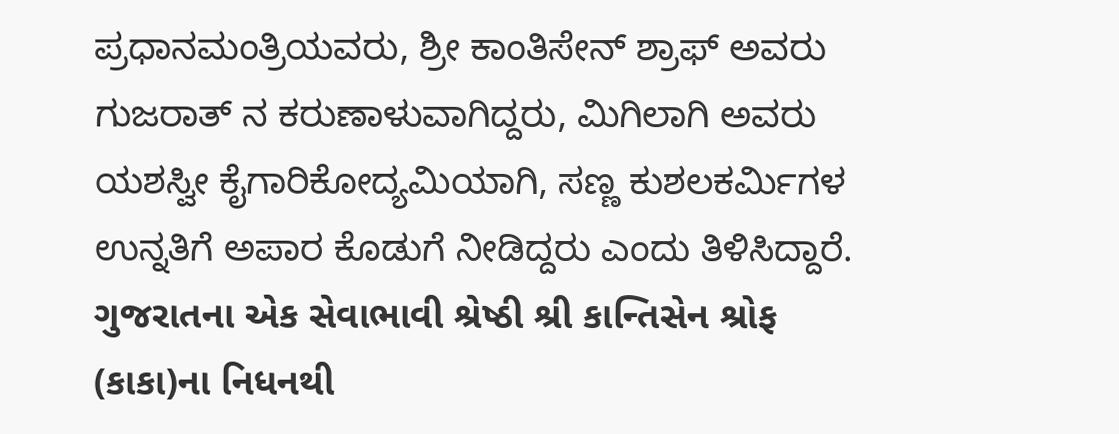ಪ್ರಧಾನಮಂತ್ರಿಯವರು, ಶ್ರೀ ಕಾಂತಿಸೇನ್ ಶ್ರಾಫ್ ಅವರು ಗುಜರಾತ್ ನ ಕರುಣಾಳುವಾಗಿದ್ದರು, ಮಿಗಿಲಾಗಿ ಅವರು ಯಶಸ್ವೀ ಕೈಗಾರಿಕೋದ್ಯಮಿಯಾಗಿ, ಸಣ್ಣ ಕುಶಲಕರ್ಮಿಗಳ ಉನ್ನತಿಗೆ ಅಪಾರ ಕೊಡುಗೆ ನೀಡಿದ್ದರು ಎಂದು ತಿಳಿಸಿದ್ದಾರೆ.
ગુજરાતના એક સેવાભાવી શ્રેષ્ઠી શ્રી કાન્તિસેન શ્રોફ (કાકા)ના નિધનથી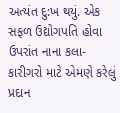અત્યંત દુ:ખ થયું. એક સફળ ઉદ્યોગપતિ હોવા ઉપરાંત નાના કલા-કારીગરો માટે એમણે કરેલું પ્રદાન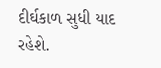દીર્ઘકાળ સુધી યાદ રહેશે.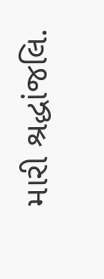મારી શ્રદ્ધાંજલિ.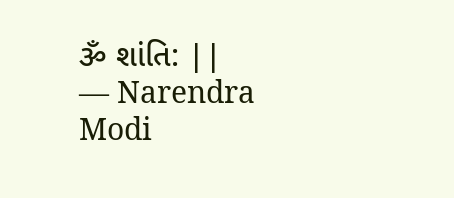ૐ શાંતિ: ||
— Narendra Modi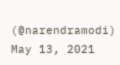(@narendramodi) May 13, 2021